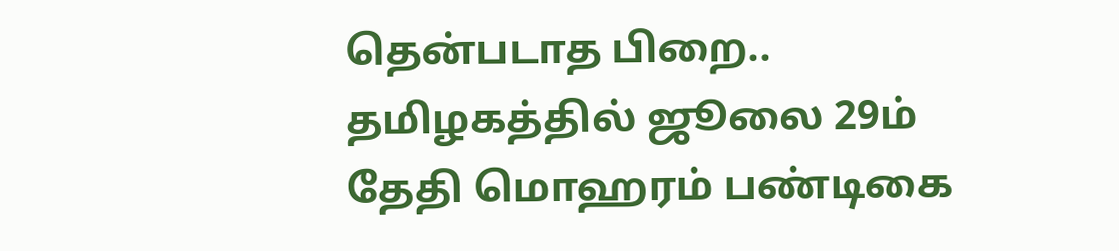தென்படாத பிறை.. தமிழகத்தில் ஜூலை 29ம் தேதி மொஹரம் பண்டிகை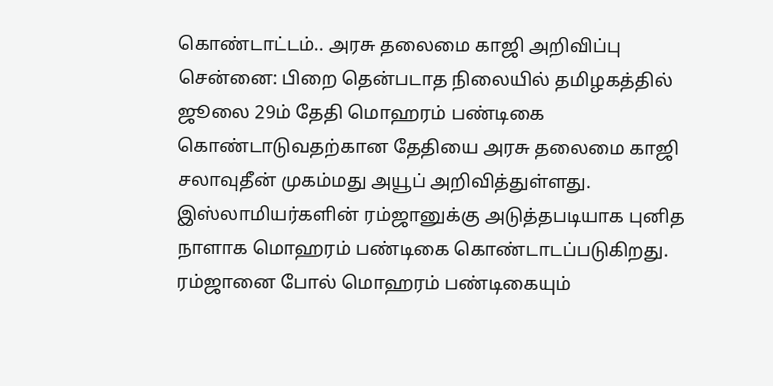கொண்டாட்டம்.. அரசு தலைமை காஜி அறிவிப்பு
சென்னை: பிறை தென்படாத நிலையில் தமிழகத்தில் ஜூலை 29ம் தேதி மொஹரம் பண்டிகை கொண்டாடுவதற்கான தேதியை அரசு தலைமை காஜி சலாவுதீன் முகம்மது அயூப் அறிவித்துள்ளது.
இஸ்லாமியர்களின் ரம்ஜானுக்கு அடுத்தபடியாக புனித நாளாக மொஹரம் பண்டிகை கொண்டாடப்படுகிறது. ரம்ஜானை போல் மொஹரம் பண்டிகையும்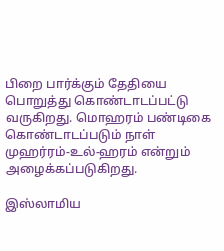பிறை பார்க்கும் தேதியை பொறுத்து கொண்டாடப்பட்டு வருகிறது. மொஹரம் பண்டிகை கொண்டாடப்படும் நாள் முஹர்ரம்-உல்-ஹரம் என்றும் அழைக்கப்படுகிறது.

இஸ்லாமிய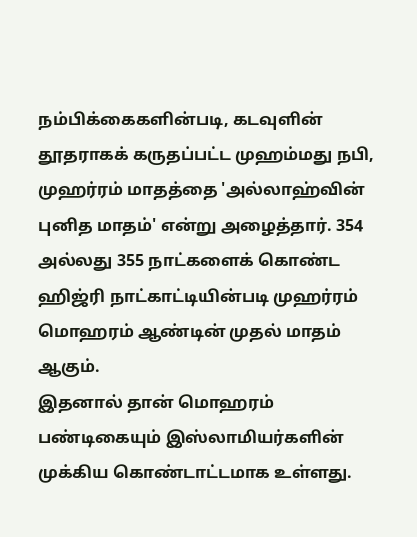நம்பிக்கைகளின்படி, கடவுளின் தூதராகக் கருதப்பட்ட முஹம்மது நபி, முஹர்ரம் மாதத்தை 'அல்லாஹ்வின் புனித மாதம்' என்று அழைத்தார். 354 அல்லது 355 நாட்களைக் கொண்ட ஹிஜ்ரி நாட்காட்டியின்படி முஹர்ரம் மொஹரம் ஆண்டின் முதல் மாதம் ஆகும்.
இதனால் தான் மொஹரம் பண்டிகையும் இஸ்லாமியர்களின் முக்கிய கொண்டாட்டமாக உள்ளது.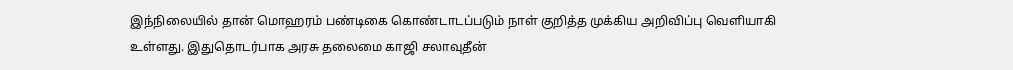இந்நிலையில் தான் மொஹரம் பண்டிகை கொண்டாடப்படும் நாள் குறித்த முக்கிய அறிவிப்பு வெளியாகி உள்ளது. இதுதொடர்பாக அரசு தலைமை காஜி சலாவுதீன்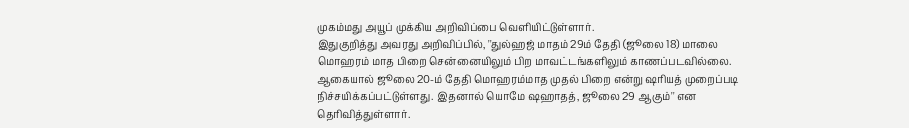முகம்மது அயூப் முக்கிய அறிவிப்பை வெளியிட்டுள்ளார்.
இதுகுறித்து அவரது அறிவிப்பில், ''துல்ஹஜ் மாதம் 29ம் தேதி (ஜூலை 18) மாலை மொஹரம் மாத பிறை சென்னையிலும் பிற மாவட்டங்களிலும் காணப்படவில்லை. ஆகையால் ஜூலை 20-ம் தேதி மொஹரம்மாத முதல் பிறை என்று ஷரியத் முறைப்படி நிச்சயிக்கப்பட்டுள்ளது. இதனால் யொமே ஷஹாதத், ஜூலை 29 ஆகும்'' என தெரிவித்துள்ளார்.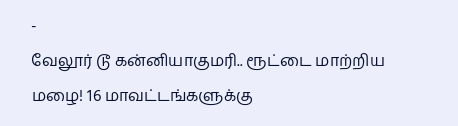-
வேலூர் டூ கன்னியாகுமரி.. ரூட்டை மாற்றிய மழை! 16 மாவட்டங்களுக்கு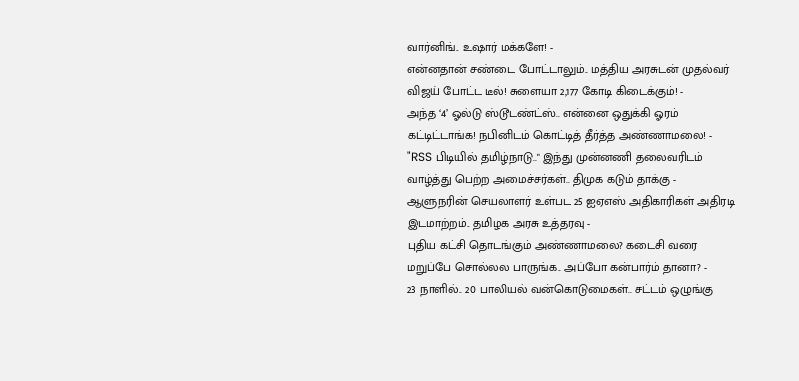வார்னிங்.. உஷார் மக்களே! -
என்னதான் சண்டை போட்டாலும்.. மத்திய அரசுடன் முதல்வர் விஜய் போட்ட டீல்! சுளையா 2,177 கோடி கிடைக்கும்! -
அந்த ‘4’ ஓல்டு ஸ்டூடண்ட்ஸ்.. என்னை ஒதுக்கி ஓரம் கட்டிட்டாங்க! நபினிடம் கொட்டித் தீர்த்த அண்ணாமலை! -
"RSS பிடியில் தமிழ்நாடு.." இந்து முன்னணி தலைவரிடம் வாழ்த்து பெற்ற அமைச்சர்கள்.. திமுக கடும் தாக்கு -
ஆளுநரின் செயலாளர் உள்பட 25 ஐஏஎஸ் அதிகாரிகள் அதிரடி இடமாற்றம்.. தமிழக அரசு உத்தரவு -
புதிய கட்சி தொடங்கும் அண்ணாமலை? கடைசி வரை மறுப்பே சொல்லல பாருங்க.. அப்போ கன்பார்ம் தானா? -
23 நாளில்.. 20 பாலியல் வன்கொடுமைகள்.. சட்டம் ஒழுங்கு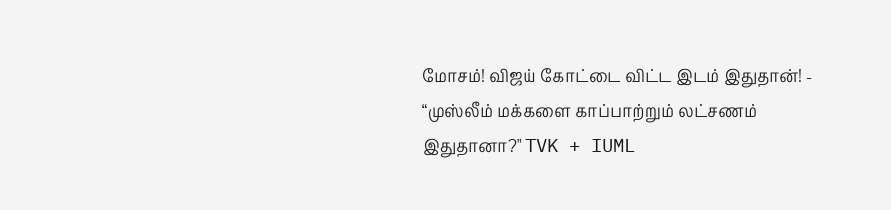மோசம்! விஜய் கோட்டை விட்ட இடம் இதுதான்! -
“முஸ்லீம் மக்களை காப்பாற்றும் லட்சணம் இதுதானா?" TVK + IUML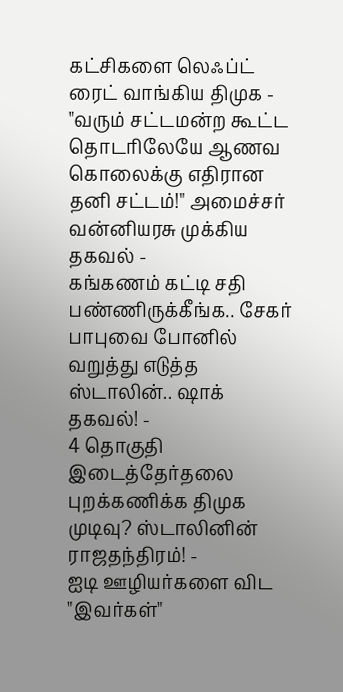கட்சிகளை லெஃப்ட் ரைட் வாங்கிய திமுக -
"வரும் சட்டமன்ற கூட்ட தொடரிலேயே ஆணவ கொலைக்கு எதிரான தனி சட்டம்!" அமைச்சர் வன்னியரசு முக்கிய தகவல் -
கங்கணம் கட்டி சதி பண்ணிருக்கீங்க.. சேகர் பாபுவை போனில் வறுத்து எடுத்த ஸ்டாலின்.. ஷாக் தகவல்! -
4 தொகுதி இடைத்தேர்தலை புறக்கணிக்க திமுக முடிவு? ஸ்டாலினின் ராஜதந்திரம்! -
ஐடி ஊழியர்களை விட "இவர்கள்"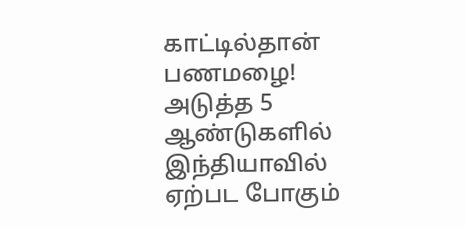காட்டில்தான் பணமழை! அடுத்த 5 ஆண்டுகளில் இந்தியாவில் ஏற்பட போகும்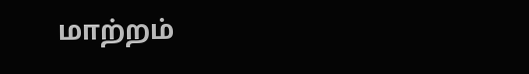மாற்றம்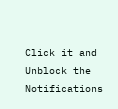Click it and Unblock the Notifications